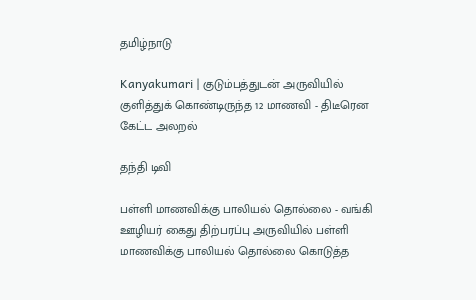தமிழ்நாடு

Kanyakumari | குடும்பத்துடன் அருவியில் குளித்துக் கொண்டிருந்த 12 மாணவி - திடீரென கேட்ட அலறல்

தந்தி டிவி

பள்ளி மாணவிக்கு பாலியல் தொல்லை - வங்கி ஊழியர் கைது திற்பரப்பு அருவியில் பள்ளி மாணவிக்கு பாலியல் தொல்லை கொடுத்த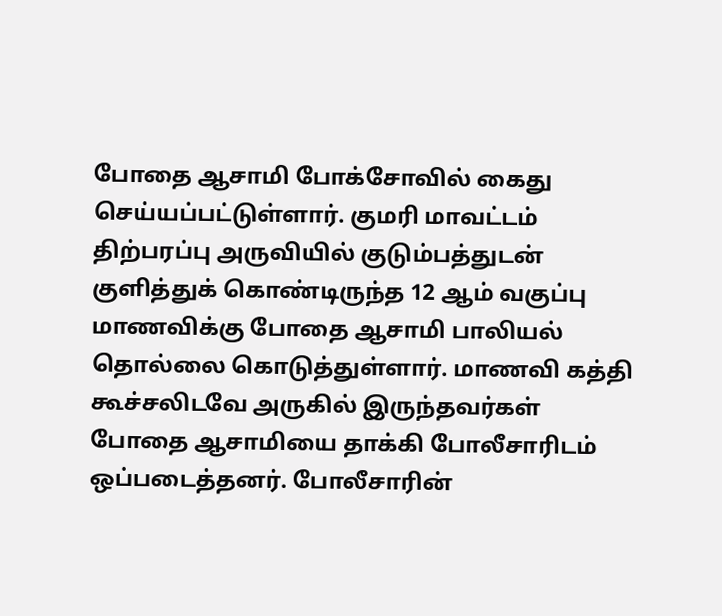போதை ஆசாமி போக்சோவில் கைது செய்யப்பட்டுள்ளார். குமரி மாவட்டம் திற்பரப்பு அருவியில் குடும்பத்துடன் குளித்துக் கொண்டிருந்த 12 ஆம் வகுப்பு மாணவிக்கு போதை ஆசாமி பாலியல் தொல்லை கொடுத்துள்ளார். மாணவி கத்தி கூச்சலிடவே அருகில் இருந்தவர்கள் போதை ஆசாமியை தாக்கி போலீசாரிடம் ஒப்படைத்தனர். போலீசாரின்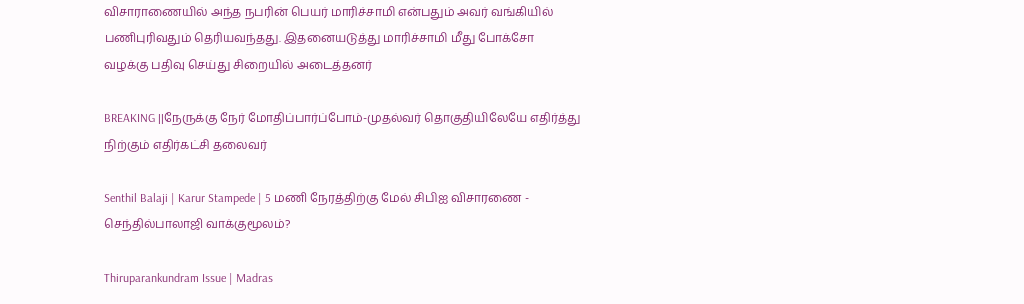விசாராணையில் அந்த நபரின் பெயர் மாரிச்சாமி என்பதும் அவர் வங்கியில் பணிபுரிவதும் தெரியவந்தது. இதனையடுத்து மாரிச்சாமி மீது போக்சோ வழக்கு பதிவு செய்து சிறையில் அடைத்தனர்

BREAKING ||நேருக்கு நேர் மோதிப்பார்ப்போம்-முதல்வர் தொகுதியிலேயே எதிர்த்து நிற்கும் எதிர்கட்சி தலைவர்

Senthil Balaji | Karur Stampede | 5 மணி நேரத்திற்கு மேல் சிபிஐ விசாரணை - செந்தில்பாலாஜி வாக்குமூலம்?

Thiruparankundram Issue | Madras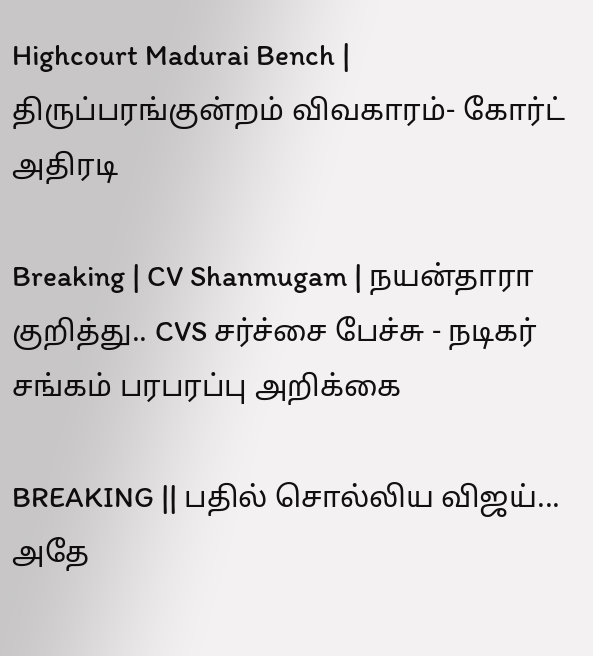Highcourt Madurai Bench | திருப்பரங்குன்றம் விவகாரம்- கோர்ட் அதிரடி

Breaking | CV Shanmugam | நயன்தாரா குறித்து.. CVS சர்ச்சை பேச்சு - நடிகர் சங்கம் பரபரப்பு அறிக்கை

BREAKING || பதில் சொல்லிய விஜய்... அதே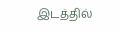இடத்தில்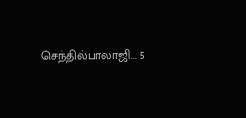செந்தில்பாலாஜி... 5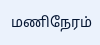மணிநேரம்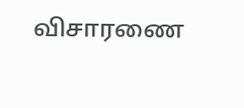விசாரணை